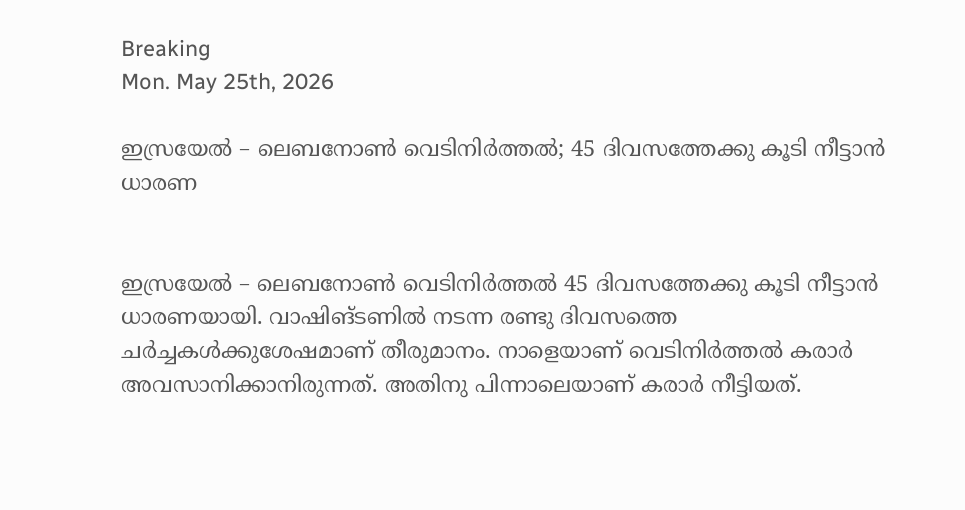Breaking
Mon. May 25th, 2026

ഇസ്രയേല്‍ – ലെബനോണ്‍ വെടിനിര്‍ത്തല്‍; 45 ദിവസത്തേക്കു കൂടി നീട്ടാന്‍ ധാരണ


ഇസ്രയേല്‍ – ലെബനോണ്‍ വെടിനിര്‍ത്തല്‍ 45 ദിവസത്തേക്കു കൂടി നീട്ടാന്‍ ധാരണയായി. വാഷിങ്ടണില്‍ നടന്ന രണ്ടു ദിവസത്തെ ചര്‍ച്ചകള്‍ക്കുശേഷമാണ് തീരുമാനം. നാളെയാണ് വെടിനിര്‍ത്തല്‍ കരാര്‍ അവസാനിക്കാനിരുന്നത്. അതിനു പിന്നാലെയാണ് കരാര്‍ നീട്ടിയത്.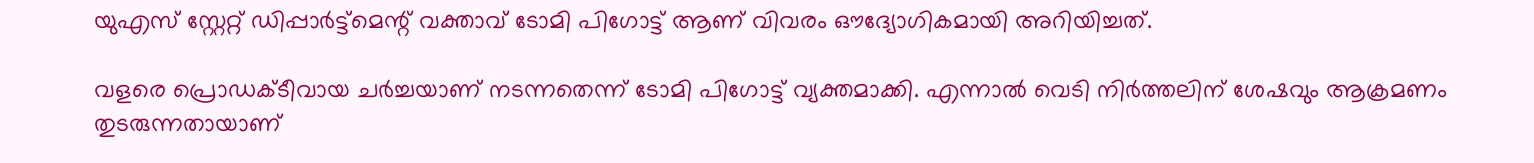യുഎസ് സ്റ്റേറ്റ് ഡിപ്പാര്‍ട്ട്മെന്റ് വക്താവ് ടോമി പിഗോട്ട് ആണ് വിവരം ഔദ്യോഗികമായി അറിയിച്ചത്.

വളരെ പ്രൊഡക്ടീവായ ചര്‍ച്ചയാണ് നടന്നതെന്ന് ടോമി പിഗോട്ട് വ്യക്തമാക്കി. എന്നാല്‍ വെടി നിര്‍ത്തലിന് ശേഷവും ആക്രമണം തുടരുന്നതായാണ്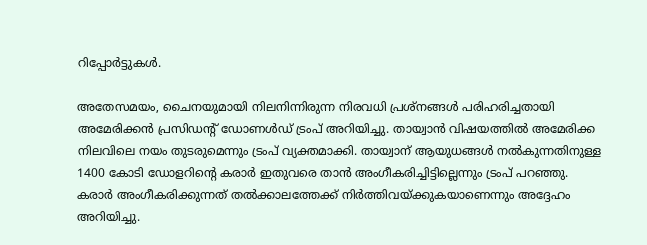റിപ്പോര്‍ട്ടുകള്‍.

അതേസമയം, ചൈനയുമായി നിലനിന്നിരുന്ന നിരവധി പ്രശ്നങ്ങള്‍ പരിഹരിച്ചതായി അമേരിക്കന്‍ പ്രസിഡന്റ് ഡോണള്‍ഡ് ട്രംപ് അറിയിച്ചു. തായ്വാന്‍ വിഷയത്തില്‍ അമേരിക്ക നിലവിലെ നയം തുടരുമെന്നും ട്രംപ് വ്യക്തമാക്കി. തായ്വാന് ആയുധങ്ങള്‍ നല്‍കുന്നതിനുള്ള 1400 കോടി ഡോളറിന്റെ കരാര്‍ ഇതുവരെ താന്‍ അംഗീകരിച്ചിട്ടില്ലെന്നും ട്രംപ് പറഞ്ഞു. കരാര്‍ അംഗീകരിക്കുന്നത് തല്‍ക്കാലത്തേക്ക് നിര്‍ത്തിവയ്ക്കുകയാണെന്നും അദ്ദേഹം അറിയിച്ചു.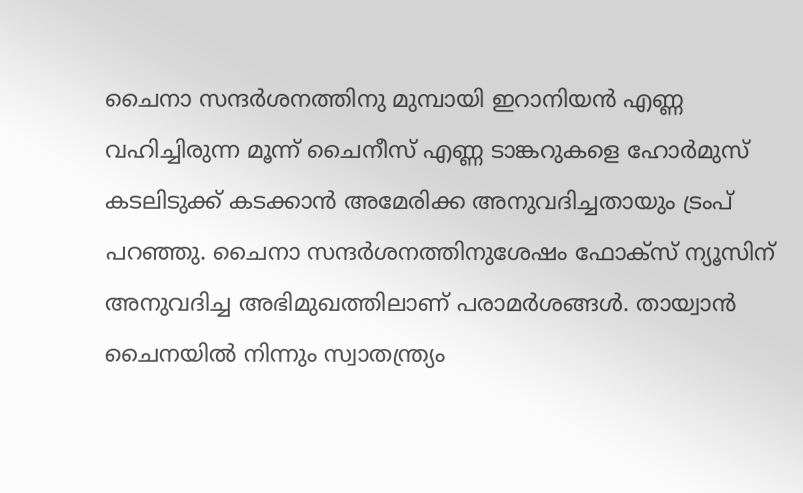ചൈനാ സന്ദര്‍ശനത്തിനു മുമ്പായി ഇറാനിയന്‍ എണ്ണ വഹിച്ചിരുന്ന മൂന്ന് ചൈനീസ് എണ്ണ ടാങ്കറുകളെ ഹോര്‍മുസ് കടലിടുക്ക് കടക്കാന്‍ അമേരിക്ക അനുവദിച്ചതായും ട്രംപ് പറഞ്ഞു. ചൈനാ സന്ദര്‍ശനത്തിനുശേഷം ഫോക്സ് ന്യൂസിന് അനുവദിച്ച അഭിമുഖത്തിലാണ് പരാമര്‍ശങ്ങള്‍. തായ്വാന്‍ ചൈനയില്‍ നിന്നും സ്വാതന്ത്ര്യം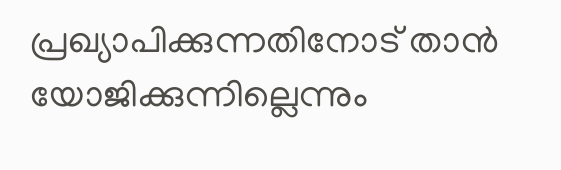പ്രഖ്യാപിക്കുന്നതിനോട് താന്‍ യോജിക്കുന്നില്ലെന്നും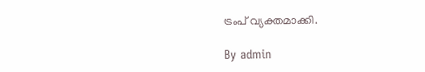ട്രംപ് വ്യക്തമാക്കി.

By admin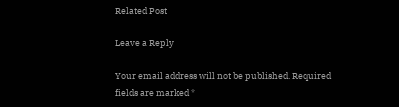Related Post

Leave a Reply

Your email address will not be published. Required fields are marked *